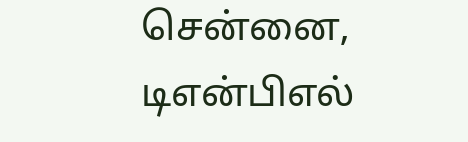சென்னை, டிஎன்பிஎல்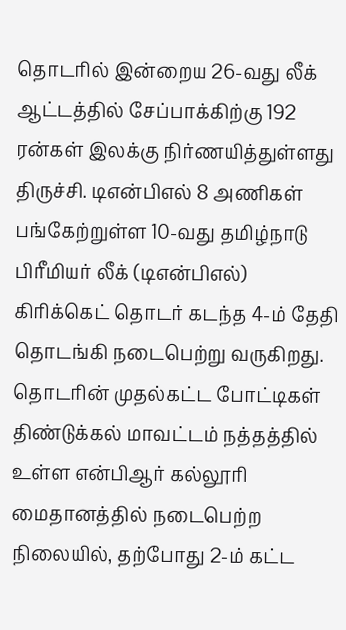தொடரில் இன்றைய 26-வது லீக் ஆட்டத்தில் சேப்பாக்கிற்கு 192 ரன்கள் இலக்கு நிர்ணயித்துள்ளது திருச்சி. டிஎன்பிஎல் 8 அணிகள் பங்கேற்றுள்ள 10-வது தமிழ்நாடு பிரீமியர் லீக் (டிஎன்பிஎல்) கிரிக்கெட் தொடர் கடந்த 4-ம் தேதி தொடங்கி நடைபெற்று வருகிறது. தொடரின் முதல்கட்ட போட்டிகள் திண்டுக்கல் மாவட்டம் நத்தத்தில் உள்ள என்பிஆர் கல்லூரி மைதானத்தில் நடைபெற்ற நிலையில், தற்போது 2-ம் கட்ட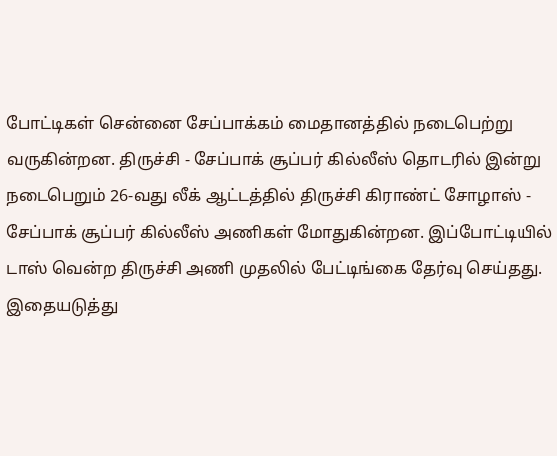போட்டிகள் சென்னை சேப்பாக்கம் மைதானத்தில் நடைபெற்று வருகின்றன. திருச்சி - சேப்பாக் சூப்பர் கில்லீஸ் தொடரில் இன்று நடைபெறும் 26-வது லீக் ஆட்டத்தில் திருச்சி கிராண்ட் சோழாஸ் - சேப்பாக் சூப்பர் கில்லீஸ் அணிகள் மோதுகின்றன. இப்போட்டியில் டாஸ் வென்ற திருச்சி அணி முதலில் பேட்டிங்கை தேர்வு செய்தது. இதையடுத்து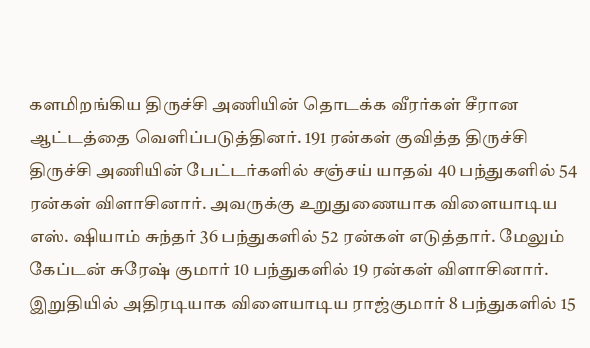களமிறங்கிய திருச்சி அணியின் தொடக்க வீரர்கள் சீரான ஆட்டத்தை வெளிப்படுத்தினர். 191 ரன்கள் குவித்த திருச்சி திருச்சி அணியின் பேட்டர்களில் சஞ்சய் யாதவ் 40 பந்துகளில் 54 ரன்கள் விளாசினார். அவருக்கு உறுதுணையாக விளையாடிய எஸ். ஷியாம் சுந்தர் 36 பந்துகளில் 52 ரன்கள் எடுத்தார். மேலும் கேப்டன் சுரேஷ் குமார் 10 பந்துகளில் 19 ரன்கள் விளாசினார். இறுதியில் அதிரடியாக விளையாடிய ராஜ்குமார் 8 பந்துகளில் 15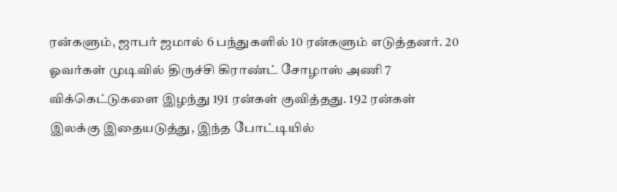ரன்களும், ஜாபர் ஜமால் 6 பந்துகளில் 10 ரன்களும் எடுத்தனர். 20 ஓவர்கள் முடிவில் திருச்சி கிராண்ட் சோழாஸ் அணி 7 விக்கெட்டுகளை இழந்து 191 ரன்கள் குவித்தது. 192 ரன்கள் இலக்கு இதையடுத்து, இந்த போட்டியில்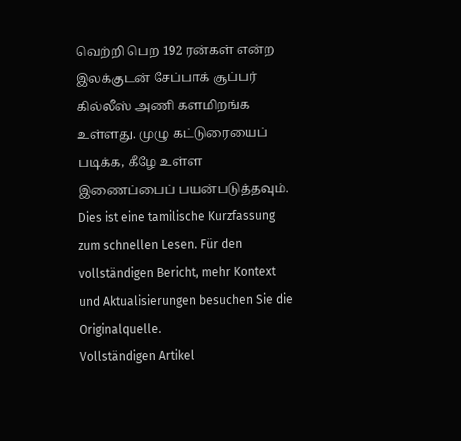வெற்றி பெற 192 ரன்கள் என்ற இலக்குடன் சேப்பாக் சூப்பர் கில்லீஸ் அணி களமிறங்க உள்ளது. முழு கட்டுரையைப் படிக்க, கீழே உள்ள இணைப்பைப் பயன்படுத்தவும்.
Dies ist eine tamilische Kurzfassung zum schnellen Lesen. Für den vollständigen Bericht, mehr Kontext und Aktualisierungen besuchen Sie die Originalquelle.
Vollständigen Artikel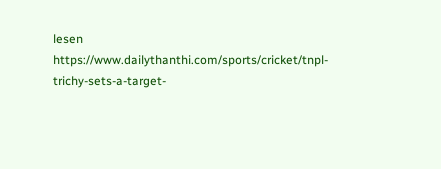lesen
https://www.dailythanthi.com/sports/cricket/tnpl-trichy-sets-a-target-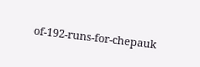of-192-runs-for-chepauk